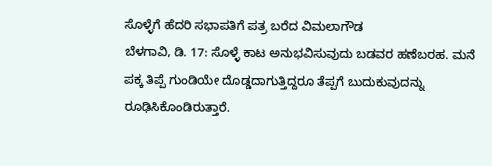ಸೊಳ್ಳೆಗೆ ಹೆದರಿ ಸಭಾಪತಿಗೆ ಪತ್ರ ಬರೆದ ವಿಮಲಾಗೌಡ
ಬೆಳಗಾವಿ, ಡಿ. 17: ಸೊಳ್ಳೆ ಕಾಟ ಅನುಭವಿಸುವುದು ಬಡವರ ಹಣೆಬರಹ. ಮನೆ ಪಕ್ಕ ತಿಪ್ಪೆ ಗುಂಡಿಯೇ ದೊಡ್ಡದಾಗುತ್ತಿದ್ದರೂ ತೆಪ್ಪಗೆ ಬುದುಕುವುದನ್ನು ರೂಢಿಸಿಕೊಂಡಿರುತ್ತಾರೆ.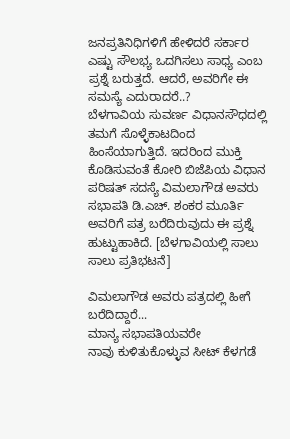ಜನಪ್ರತಿನಿಧಿಗಳಿಗೆ ಹೇಳಿದರೆ ಸರ್ಕಾರ ಎಷ್ಟು ಸೌಲಭ್ಯ ಒದಗಿಸಲು ಸಾಧ್ಯ ಎಂಬ ಪ್ರಶ್ನೆ ಬರುತ್ತದೆ. ಆದರೆ, ಅವರಿಗೇ ಈ ಸಮಸ್ಯೆ ಎದುರಾದರೆ..?
ಬೆಳಗಾವಿಯ ಸುವರ್ಣ ವಿಧಾನಸೌಧದಲ್ಲಿ ತಮಗೆ ಸೊಳ್ಳೆಕಾಟದಿಂದ ಹಿಂಸೆಯಾಗುತ್ತಿದೆ. ಇದರಿಂದ ಮುಕ್ತಿ ಕೊಡಿಸುವಂತೆ ಕೋರಿ ಬಿಜೆಪಿಯ ವಿಧಾನ ಪರಿಷತ್ ಸದಸ್ಯೆ ವಿಮಲಾಗೌಡ ಅವರು ಸಭಾಪತಿ ಡಿ.ಎಚ್. ಶಂಕರ ಮೂರ್ತಿ ಅವರಿಗೆ ಪತ್ರ ಬರೆದಿರುವುದು ಈ ಪ್ರಶ್ನೆ ಹುಟ್ಟುಹಾಕಿದೆ. [ಬೆಳಗಾವಿಯಲ್ಲಿ ಸಾಲು ಸಾಲು ಪ್ರತಿಭಟನೆ]

ವಿಮಲಾಗೌಡ ಅವರು ಪತ್ರದಲ್ಲಿ ಹೀಗೆ ಬರೆದಿದ್ದಾರೆ...
ಮಾನ್ಯ ಸಭಾಪತಿಯವರೇ
ನಾವು ಕುಳಿತುಕೊಳ್ಳುವ ಸೀಟ್ ಕೆಳಗಡೆ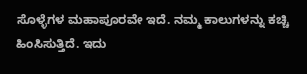ಸೊಳ್ಳೆಗಳ ಮಹಾಪೂರವೇ ಇದೆ. ನಮ್ಮ ಕಾಲುಗಳನ್ನು ಕಚ್ಚಿ ಹಿಂಸಿಸುತ್ತಿದೆ. ಇದು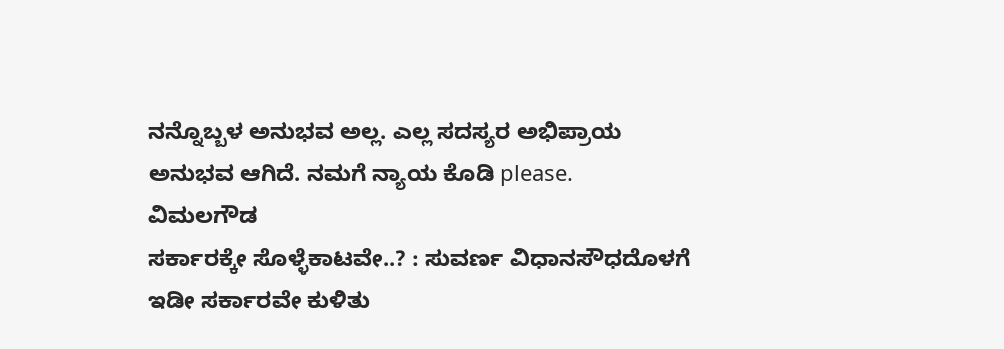ನನ್ನೊಬ್ಬಳ ಅನುಭವ ಅಲ್ಲ. ಎಲ್ಲ ಸದಸ್ಯರ ಅಭಿಪ್ರಾಯ ಅನುಭವ ಆಗಿದೆ. ನಮಗೆ ನ್ಯಾಯ ಕೊಡಿ please.
ವಿಮಲಗೌಡ
ಸರ್ಕಾರಕ್ಕೇ ಸೊಳ್ಳೆಕಾಟವೇ..? : ಸುವರ್ಣ ವಿಧಾನಸೌಧದೊಳಗೆ ಇಡೀ ಸರ್ಕಾರವೇ ಕುಳಿತು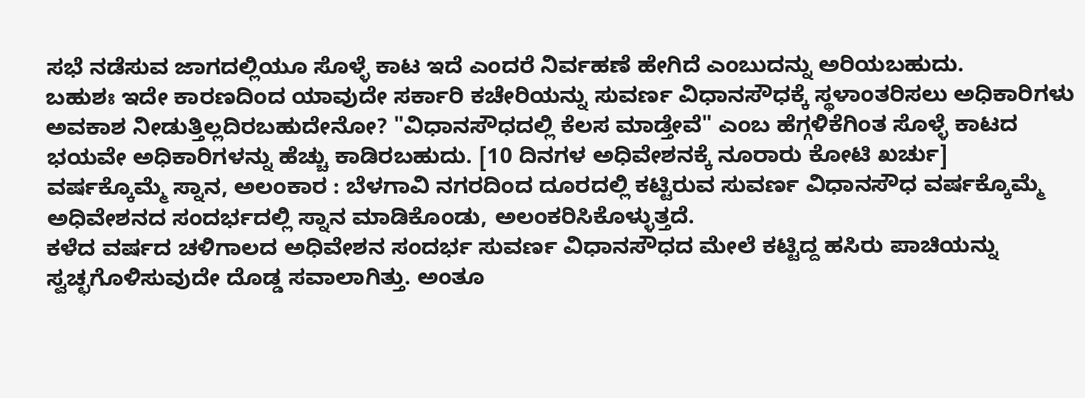ಸಭೆ ನಡೆಸುವ ಜಾಗದಲ್ಲಿಯೂ ಸೊಳ್ಳೆ ಕಾಟ ಇದೆ ಎಂದರೆ ನಿರ್ವಹಣೆ ಹೇಗಿದೆ ಎಂಬುದನ್ನು ಅರಿಯಬಹುದು.
ಬಹುಶಃ ಇದೇ ಕಾರಣದಿಂದ ಯಾವುದೇ ಸರ್ಕಾರಿ ಕಚೇರಿಯನ್ನು ಸುವರ್ಣ ವಿಧಾನಸೌಧಕ್ಕೆ ಸ್ಥಳಾಂತರಿಸಲು ಅಧಿಕಾರಿಗಳು ಅವಕಾಶ ನೀಡುತ್ತಿಲ್ಲದಿರಬಹುದೇನೋ? "ವಿಧಾನಸೌಧದಲ್ಲಿ ಕೆಲಸ ಮಾಡ್ತೇವೆ" ಎಂಬ ಹೆಗ್ಗಳಿಕೆಗಿಂತ ಸೊಳ್ಳೆ ಕಾಟದ ಭಯವೇ ಅಧಿಕಾರಿಗಳನ್ನು ಹೆಚ್ಚು ಕಾಡಿರಬಹುದು. [10 ದಿನಗಳ ಅಧಿವೇಶನಕ್ಕೆ ನೂರಾರು ಕೋಟಿ ಖರ್ಚು]
ವರ್ಷಕ್ಕೊಮ್ಮೆ ಸ್ನಾನ, ಅಲಂಕಾರ : ಬೆಳಗಾವಿ ನಗರದಿಂದ ದೂರದಲ್ಲಿ ಕಟ್ಟಿರುವ ಸುವರ್ಣ ವಿಧಾನಸೌಧ ವರ್ಷಕ್ಕೊಮ್ಮೆ ಅಧಿವೇಶನದ ಸಂದರ್ಭದಲ್ಲಿ ಸ್ನಾನ ಮಾಡಿಕೊಂಡು, ಅಲಂಕರಿಸಿಕೊಳ್ಳುತ್ತದೆ.
ಕಳೆದ ವರ್ಷದ ಚಳಿಗಾಲದ ಅಧಿವೇಶನ ಸಂದರ್ಭ ಸುವರ್ಣ ವಿಧಾನಸೌಧದ ಮೇಲೆ ಕಟ್ಟಿದ್ದ ಹಸಿರು ಪಾಚಿಯನ್ನು ಸ್ವಚ್ಛಗೊಳಿಸುವುದೇ ದೊಡ್ಡ ಸವಾಲಾಗಿತ್ತು. ಅಂತೂ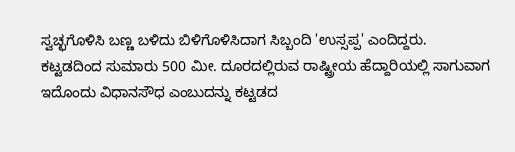ಸ್ವಚ್ಛಗೊಳಿಸಿ ಬಣ್ಣ ಬಳಿದು ಬಿಳಿಗೊಳಿಸಿದಾಗ ಸಿಬ್ಬಂದಿ 'ಉಸ್ಸಪ್ಪ' ಎಂದಿದ್ದರು.
ಕಟ್ಟಡದಿಂದ ಸುಮಾರು 500 ಮೀ. ದೂರದಲ್ಲಿರುವ ರಾಷ್ಟ್ರೀಯ ಹೆದ್ದಾರಿಯಲ್ಲಿ ಸಾಗುವಾಗ ಇದೊಂದು ವಿಧಾನಸೌಧ ಎಂಬುದನ್ನು ಕಟ್ಟಡದ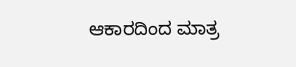ಆಕಾರದಿಂದ ಮಾತ್ರ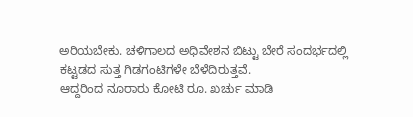ಅರಿಯಬೇಕು. ಚಳಿಗಾಲದ ಅಧಿವೇಶನ ಬಿಟ್ಟು ಬೇರೆ ಸಂದರ್ಭದಲ್ಲಿ ಕಟ್ಟಡದ ಸುತ್ತ ಗಿಡಗಂಟಿಗಳೇ ಬೆಳೆದಿರುತ್ತವೆ.
ಆದ್ದರಿಂದ ನೂರಾರು ಕೋಟಿ ರೂ. ಖರ್ಚು ಮಾಡಿ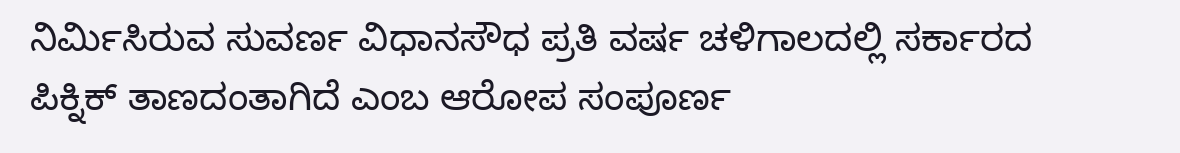ನಿರ್ಮಿಸಿರುವ ಸುವರ್ಣ ವಿಧಾನಸೌಧ ಪ್ರತಿ ವರ್ಷ ಚಳಿಗಾಲದಲ್ಲಿ ಸರ್ಕಾರದ ಪಿಕ್ನಿಕ್ ತಾಣದಂತಾಗಿದೆ ಎಂಬ ಆರೋಪ ಸಂಪೂರ್ಣ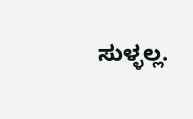ಸುಳ್ಳಲ್ಲ.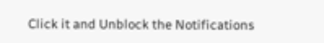Click it and Unblock the Notifications